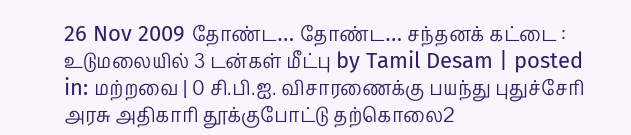26 Nov 2009 தோண்ட… தோண்ட… சந்தனக் கட்டை : உடுமலையில் 3 டன்கள் மீட்பு by Tamil Desam | posted in: மற்றவை | 0 சி.பி.ஐ. விசாரணைக்கு பயந்து புதுச்சேரி அரசு அதிகாரி தூக்குபோட்டு தற்கொலை2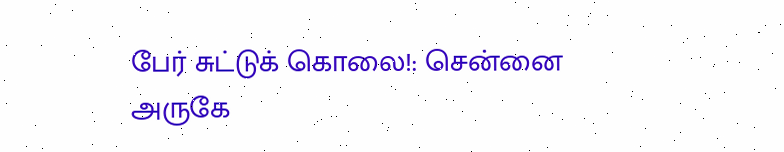பேர் சுட்டுக் கொலை!: சென்னை அருகே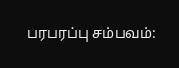பரபரப்பு சம்பவம்: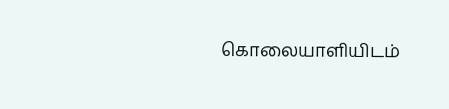கொலையாளியிடம்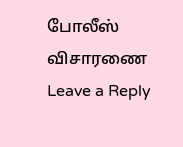போலீஸ் விசாரணை
Leave a Reply